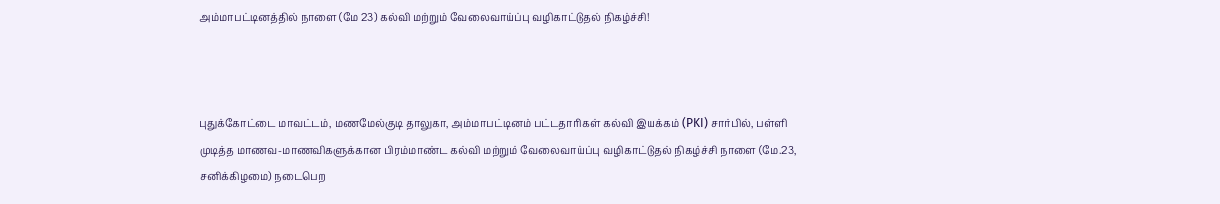அம்மாபட்டினத்தில் நாளை (மே 23) கல்வி மற்றும் வேலைவாய்ப்பு வழிகாட்டுதல் நிகழ்ச்சி!



புதுக்கோட்டை மாவட்டம், மணமேல்குடி தாலுகா, அம்மாபட்டினம் பட்டதாரிகள் கல்வி இயக்கம் (PKI) சார்பில், பள்ளி முடித்த மாணவ-மாணவிகளுக்கான பிரம்மாண்ட கல்வி மற்றும் வேலைவாய்ப்பு வழிகாட்டுதல் நிகழ்ச்சி நாளை (மே.23, சனிக்கிழமை) நடைபெற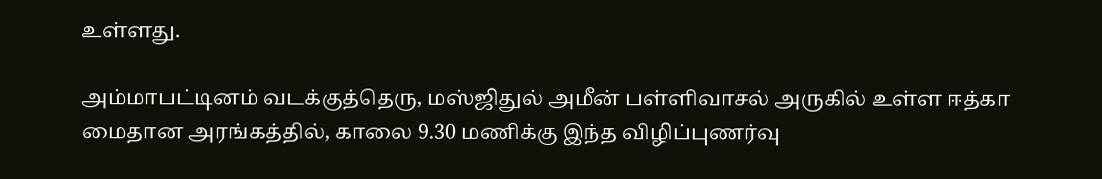உள்ளது.

அம்மாபட்டினம் வடக்குத்தெரு, மஸ்ஜிதுல் அமீன் பள்ளிவாசல் அருகில் உள்ள ஈத்கா மைதான அரங்கத்தில், காலை 9.30 மணிக்கு இந்த விழிப்புணர்வு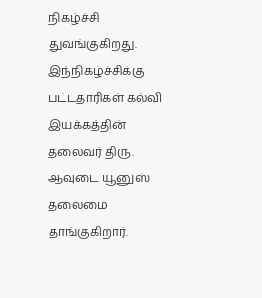நிகழ்ச்சி துவங்குகிறது.
இந்நிகழ்ச்சிக்கு பட்டதாரிகள் கல்வி இயக்கத்தின் தலைவர் திரு. ஆவுடை யூனுஸ் தலைமை தாங்குகிறார்.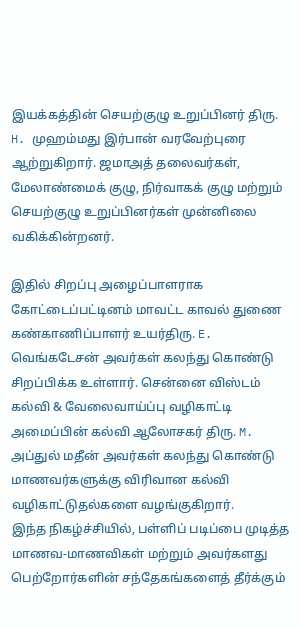இயக்கத்தின் செயற்குழு உறுப்பினர் திரு. H. முஹம்மது இர்பான் வரவேற்புரை ஆற்றுகிறார். ஜமாஅத் தலைவர்கள், மேலாண்மைக் குழு, நிர்வாகக் குழு மற்றும் செயற்குழு உறுப்பினர்கள் முன்னிலை வகிக்கின்றனர்.

இதில் சிறப்பு அழைப்பாளராக கோட்டைப்பட்டினம் மாவட்ட காவல் துணை கண்காணிப்பாளர் உயர்திரு. E. வெங்கடேசன் அவர்கள் கலந்து கொண்டு சிறப்பிக்க உள்ளார். சென்னை விஸ்டம் கல்வி & வேலைவாய்ப்பு வழிகாட்டி அமைப்பின் கல்வி ஆலோசகர் திரு. M. அப்துல் மதீன் அவர்கள் கலந்து கொண்டு மாணவர்களுக்கு விரிவான கல்வி வழிகாட்டுதல்களை வழங்குகிறார்.
இந்த நிகழ்ச்சியில், பள்ளிப் படிப்பை முடித்த மாணவ-மாணவிகள் மற்றும் அவர்களது பெற்றோர்களின் சந்தேகங்களைத் தீர்க்கும்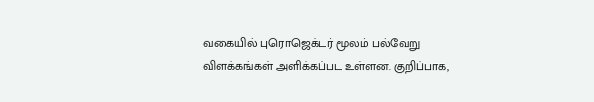வகையில் புரொஜெக்டர் மூலம் பல்வேறு விளக்கங்கள் அளிக்கப்பட உள்ளன. குறிப்பாக,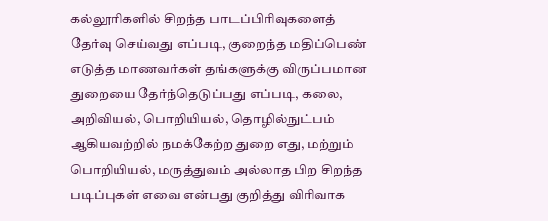கல்லூரிகளில் சிறந்த பாடப்பிரிவுகளைத் தேர்வு செய்வது எப்படி, குறைந்த மதிப்பெண் எடுத்த மாணவர்கள் தங்களுக்கு விருப்பமான துறையை தேர்ந்தெடுப்பது எப்படி, கலை, அறிவியல், பொறியியல், தொழில்நுட்பம் ஆகியவற்றில் நமக்கேற்ற துறை எது, மற்றும் பொறியியல், மருத்துவம் அல்லாத பிற சிறந்த படிப்புகள் எவை என்பது குறித்து விரிவாக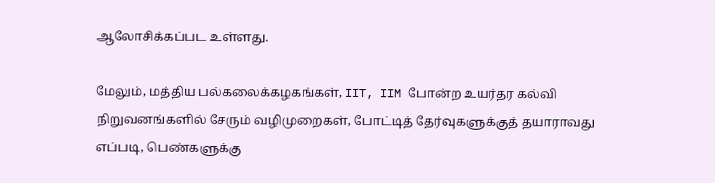ஆலோசிக்கப்பட உள்ளது.

மேலும், மத்திய பல்கலைக்கழகங்கள், IIT, IIM போன்ற உயர்தர கல்வி நிறுவனங்களில் சேரும் வழிமுறைகள், போட்டித் தேர்வுகளுக்குத் தயாராவது எப்படி, பெண்களுக்கு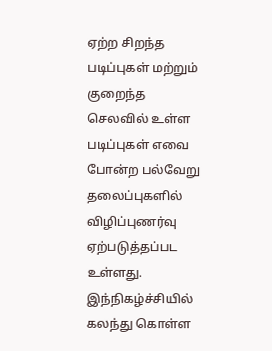ஏற்ற சிறந்த படிப்புகள் மற்றும் குறைந்த செலவில் உள்ள படிப்புகள் எவை போன்ற பல்வேறு தலைப்புகளில் விழிப்புணர்வு ஏற்படுத்தப்பட உள்ளது.
இந்நிகழ்ச்சியில் கலந்து கொள்ள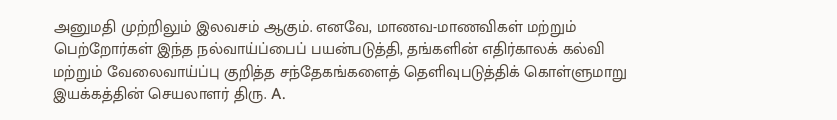அனுமதி முற்றிலும் இலவசம் ஆகும். எனவே, மாணவ-மாணவிகள் மற்றும் பெற்றோர்கள் இந்த நல்வாய்ப்பைப் பயன்படுத்தி, தங்களின் எதிர்காலக் கல்வி மற்றும் வேலைவாய்ப்பு குறித்த சந்தேகங்களைத் தெளிவுபடுத்திக் கொள்ளுமாறு இயக்கத்தின் செயலாளர் திரு. A.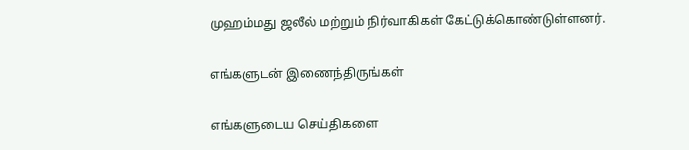முஹம்மது ஜலீல் மற்றும் நிர்வாகிகள் கேட்டுக்கொண்டுள்ளனர்.

எங்களுடன் இணைந்திருங்கள்

எங்களுடைய செய்திகளை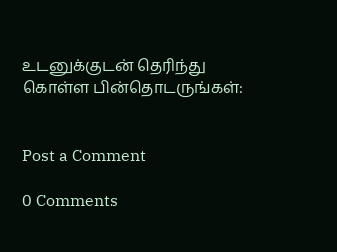உடனுக்குடன் தெரிந்து கொள்ள பின்தொடருங்கள்:


Post a Comment

0 Comments